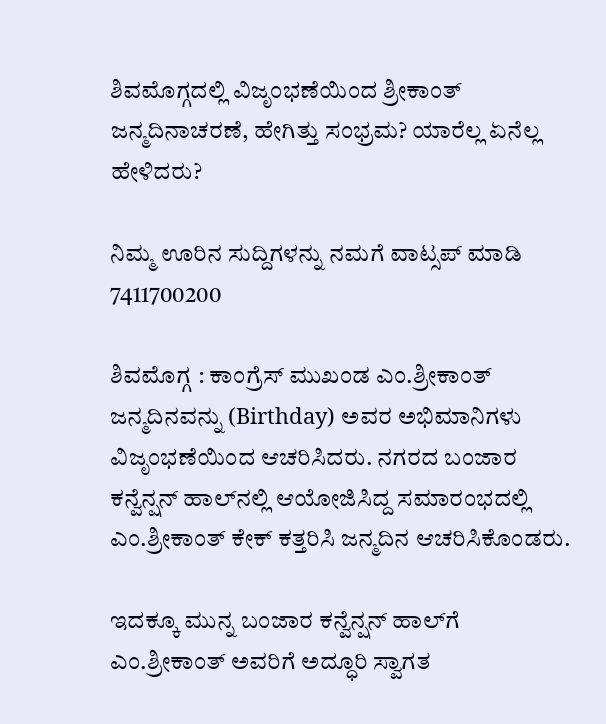ಶಿವಮೊಗ್ಗದಲ್ಲಿ ವಿಜೃಂಭಣೆಯಿಂದ ಶ್ರೀಕಾಂತ್‌ ಜನ್ಮದಿನಾಚರಣೆ, ಹೇಗಿತ್ತು ಸಂಭ್ರಮ? ಯಾರೆಲ್ಲ ಏನೆಲ್ಲ ಹೇಳಿದರು?

ನಿಮ್ಮ ಊರಿನ ಸುದ್ದಿಗಳನ್ನು ನಮಗೆ ವಾಟ್ಸಪ್ ಮಾಡಿ 7411700200

ಶಿವಮೊಗ್ಗ : ಕಾಂಗ್ರೆಸ್‌ ಮುಖಂಡ ಎಂ.ಶ್ರೀಕಾಂತ್‌ ಜನ್ಮದಿನವನ್ನು (Birthday) ಅವರ ಅಭಿಮಾನಿಗಳು ವಿಜೃಂಭಣೆಯಿಂದ ಆಚರಿಸಿದರು. ನಗರದ ಬಂಜಾರ ಕನ್ವೆನ್ಷನ್‌ ಹಾಲ್‌ನಲ್ಲಿ ಆಯೋಜಿಸಿದ್ದ ಸಮಾರಂಭದಲ್ಲಿ ಎಂ.ಶ್ರೀಕಾಂತ್‌ ಕೇಕ್‌ ಕತ್ತರಿಸಿ ಜನ್ಮದಿನ ಆಚರಿಸಿಕೊಂಡರು.

ಇದಕ್ಕೂ ಮುನ್ನ ಬಂಜಾರ ಕನ್ವೆನ್ಷನ್‌ ಹಾಲ್‌ಗೆ ಎಂ.ಶ್ರೀಕಾಂತ್‌ ಅವರಿಗೆ ಅದ್ಧೂರಿ ಸ್ವಾಗತ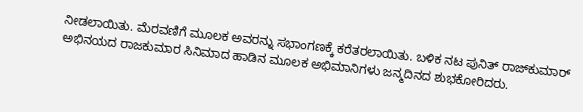ನೀಡಲಾಯಿತು. ಮೆರವಣಿಗೆ ಮೂಲಕ ಅವರನ್ನು ಸಭಾಂಗಣಕ್ಕೆ ಕರೆತರಲಾಯಿತು. ಬಳಿಕ ನಟ ಪುನಿತ್‌ ರಾಜ್‌ಕುಮಾರ್‌ ಅಭಿನಯದ ರಾಜಕುಮಾರ ಸಿನಿಮಾದ ಹಾಡಿನ ಮೂಲಕ ಅಭಿಮಾನಿಗಳು ಜನ್ಮದಿನದ ಶುಭಕೋರಿದರು.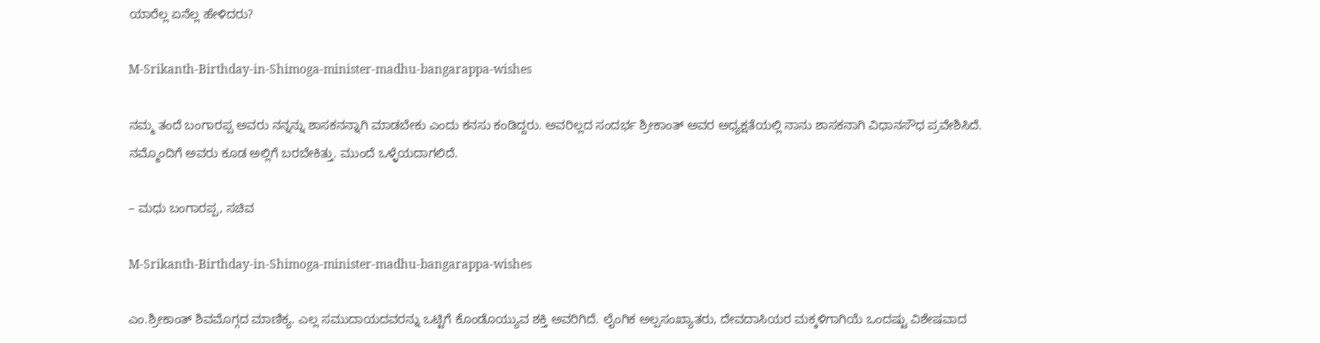ಯಾರೆಲ್ಲ ಏನೆಲ್ಲ ಹೇಳಿದರು?

M-Srikanth-Birthday-in-Shimoga-minister-madhu-bangarappa-wishes

ನಮ್ಮ ತಂದೆ ಬಂಗಾರಪ್ಪ ಅವರು ನನ್ನನ್ನು ಶಾಸಕನನ್ನಾಗಿ ಮಾಡಬೇಕು ಎಂದು ಕನಸು ಕಂಡಿದ್ದರು. ಅವರಿಲ್ಲದ ಸಂದರ್ಭ ಶ್ರೀಕಾಂತ್‌ ಅವರ ಅಧ್ಯಕ್ಷತೆಯಲ್ಲಿ ನಾನು ಶಾಸಕನಾಗಿ ವಿಧಾನಸೌಧ ಪ್ರವೇಶಿಸಿದೆ. ನಮ್ಮೊಂದಿಗೆ ಅವರು ಕೂಡ ಅಲ್ಲಿಗೆ ಬರಬೇಕಿತ್ತು. ಮುಂದೆ ಒಳ್ಳೆಯದಾಗಲಿದೆ.

– ಮಧು ಬಂಗಾರಪ್ಪ, ಸಚಿವ

M-Srikanth-Birthday-in-Shimoga-minister-madhu-bangarappa-wishes

ಎಂ.ಶ್ರೀಕಾಂತ್‌ ಶಿವಮೊಗ್ಗದ ಮಾಣಿಕ್ಯ. ಎಲ್ಲ ಸಮುದಾಯದವರನ್ನು ಒಟ್ಟಿಗೆ ಕೊಂಡೊಯ್ಯುವ ಶಕ್ತಿ ಅವರಿಗಿದೆ. ಲೈಂಗಿಕ ಅಲ್ಪಸಂಖ್ಯಾತರು, ದೇವದಾಸಿಯರ ಮಕ್ಕಳಿಗಾಗಿಯೆ ಒಂದಷ್ಟು ವಿಶೇಷವಾದ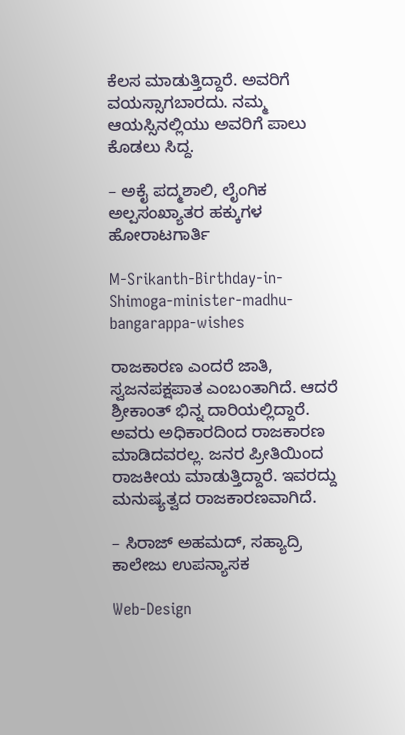ಕೆಲಸ ಮಾಡುತ್ತಿದ್ದಾರೆ. ಅವರಿಗೆ ವಯಸ್ಸಾಗಬಾರದು. ನಮ್ಮ ಆಯಸ್ಸಿನಲ್ಲಿಯು ಅವರಿಗೆ ಪಾಲು ಕೊಡಲು ಸಿದ್ದ.

– ಅಕೈ ಪದ್ಮಶಾಲಿ, ಲೈಂಗಿಕ ಅಲ್ಪಸಂಖ್ಯಾತರ ಹಕ್ಕುಗಳ ಹೋರಾಟಗಾರ್ತಿ

M-Srikanth-Birthday-in-Shimoga-minister-madhu-bangarappa-wishes

ರಾಜಕಾರಣ ಎಂದರೆ ಜಾತಿ, ಸ್ವಜನಪಕ್ಷಪಾತ ಎಂಬಂತಾಗಿದೆ. ಆದರೆ ಶ್ರೀಕಾಂತ್‌ ಭಿನ್ನ ದಾರಿಯಲ್ಲಿದ್ದಾರೆ. ಅವರು ಅಧಿಕಾರದಿಂದ ರಾಜಕಾರಣ ಮಾಡಿದವರಲ್ಲ. ಜನರ ಪ್ರೀತಿಯಿಂದ ರಾಜಕೀಯ ಮಾಡುತ್ತಿದ್ದಾರೆ. ಇವರದ್ದು ಮನುಷ್ಯತ್ವದ ರಾಜಕಾರಣವಾಗಿದೆ.

– ಸಿರಾಜ್‌ ಅಹಮದ್‌, ಸಹ್ಯಾದ್ರಿ ಕಾಲೇಜು ಉಪನ್ಯಾಸಕ

Web-Design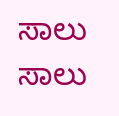ಸಾಲು ಸಾಲು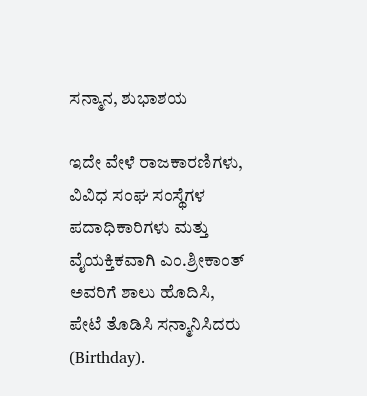ಸನ್ಮಾನ, ಶುಭಾಶಯ

ಇದೇ ವೇಳೆ ರಾಜಕಾರಣಿಗಳು, ವಿವಿಧ ಸಂಘ ಸಂಸ್ಥೆಗಳ ಪದಾಧಿಕಾರಿಗಳು ಮತ್ತು ವೈಯಕ್ತಿಕವಾಗಿ ಎಂ.ಶ್ರೀಕಾಂತ್‌ ಅವರಿಗೆ ಶಾಲು ಹೊದಿಸಿ, ಪೇಟೆ ತೊಡಿಸಿ ಸನ್ಮಾನಿಸಿದರು (Birthday).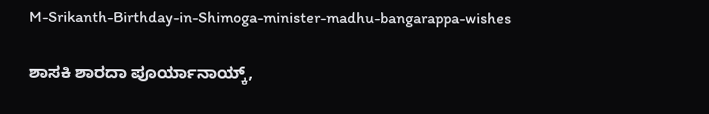M-Srikanth-Birthday-in-Shimoga-minister-madhu-bangarappa-wishes

ಶಾಸಕಿ ಶಾರದಾ ಪೂರ್ಯಾನಾಯ್ಕ್‌,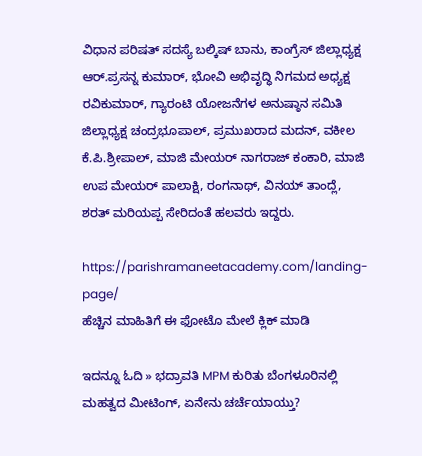ವಿಧಾನ ಪರಿಷತ್‌ ಸದಸ್ಯೆ ಬಲ್ಕಿಷ್‌ ಬಾನು, ಕಾಂಗ್ರೆಸ್‌ ಜಿಲ್ಲಾಧ್ಯಕ್ಷ ಆರ್‌.ಪ್ರಸನ್ನ ಕುಮಾರ್‌, ಭೋವಿ ಅಭಿವೃದ್ಧಿ ನಿಗಮದ ಅಧ್ಯಕ್ಷ ರವಿಕುಮಾರ್‌, ಗ್ಯಾರಂಟಿ ಯೋಜನೆಗಳ ಅನುಷ್ಠಾನ ಸಮಿತಿ ಜಿಲ್ಲಾಧ್ಯಕ್ಷ ಚಂದ್ರಭೂಪಾಲ್‌, ಪ್ರಮುಖರಾದ ಮದನ್‌, ವಕೀಲ ಕೆ.ಪಿ.ಶ್ರೀಪಾಲ್‌, ಮಾಜಿ ಮೇಯರ್‌ ನಾಗರಾಜ್‌ ಕಂಕಾರಿ, ಮಾಜಿ ಉಪ ಮೇಯರ್‌ ಪಾಲಾಕ್ಷಿ, ರಂಗನಾಥ್‌, ವಿನಯ್‌ ತಾಂದ್ಲೆ, ಶರತ್‌ ಮರಿಯಪ್ಪ ಸೇರಿದಂತೆ ಹಲವರು ಇದ್ದರು.

https://parishramaneetacademy.com/landing-page/
ಹೆಚ್ಚಿನ ಮಾಹಿತಿಗೆ ಈ ಫೋಟೊ ಮೇಲೆ ಕ್ಲಿಕ್‌ ಮಾಡಿ

ಇದನ್ನೂ ಓದಿ » ಭದ್ರಾವತಿ MPM ಕುರಿತು ಬೆಂಗಳೂರಿನಲ್ಲಿ ಮಹತ್ವದ ಮೀಟಿಂಗ್‌, ಏನೇನು ಚರ್ಚೆಯಾಯ್ತು?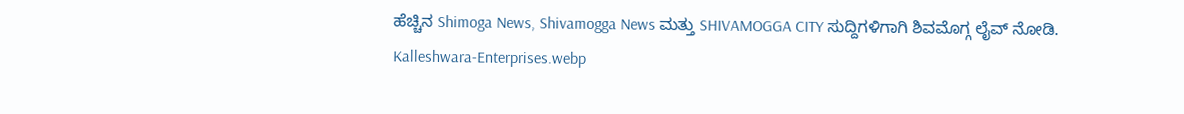ಹೆಚ್ಚಿನ Shimoga News, Shivamogga News ಮತ್ತು SHIVAMOGGA CITY ಸುದ್ದಿಗಳಿಗಾಗಿ ಶಿವಮೊಗ್ಗ ಲೈವ್ ನೋಡಿ.
Kalleshwara-Enterprises.webp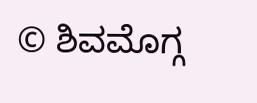© ಶಿವಮೊಗ್ಗ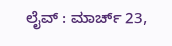ಲೈವ್‌ : ಮಾರ್ಚ್ 23,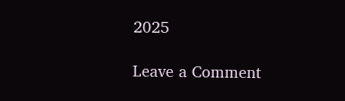2025

Leave a Comment